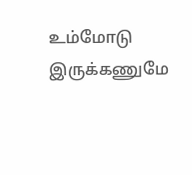உம்மோடு இருக்கணுமே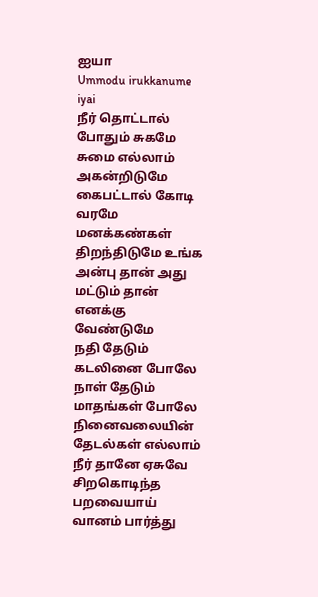ஐயா
Ummodu irukkanume iyai
நீர் தொட்டால் போதும் சுகமே சுமை எல்லாம் அகன்றிடுமே கைபட்டால் கோடி வரமே மனக்கண்கள் திறந்திடுமே உங்க அன்பு தான் அது மட்டும் தான் எனக்கு வேண்டுமே
நதி தேடும் கடலினை போலே நாள் தேடும் மாதங்கள் போலே நினைவலையின் தேடல்கள் எல்லாம் நீர் தானே ஏசுவே சிறகொடிந்த பறவையாய் வானம் பார்த்து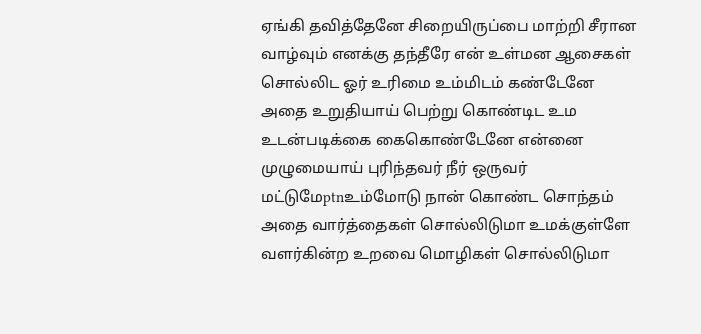ஏங்கி தவித்தேனே சிறையிருப்பை மாற்றி சீரான வாழ்வும் எனக்கு தந்தீரே என் உள்மன ஆசைகள் சொல்லிட ஓர் உரிமை உம்மிடம் கண்டேனே அதை உறுதியாய் பெற்று கொண்டிட உம உடன்படிக்கை கைகொண்டேனே என்னை முழுமையாய் புரிந்தவர் நீர் ஒருவர் மட்டுமேptnஉம்மோடு நான் கொண்ட சொந்தம் அதை வார்த்தைகள் சொல்லிடுமா உமக்குள்ளே வளர்கின்ற உறவை மொழிகள் சொல்லிடுமா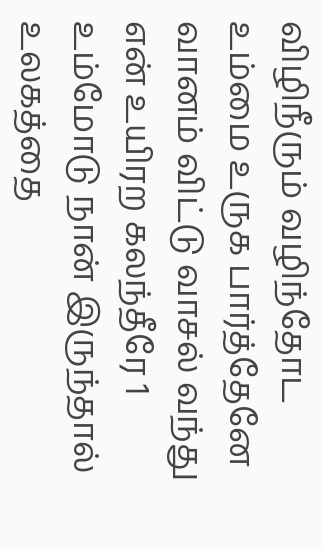விழிநீரும் வழிந்தோட உம்மை உருக பார்த்தேனே வானம் விட்டு வாசல் வந்து என் உயிரற கலந்தீரே 1 உம்மோடு நான் இருந்தால் உலகத்தை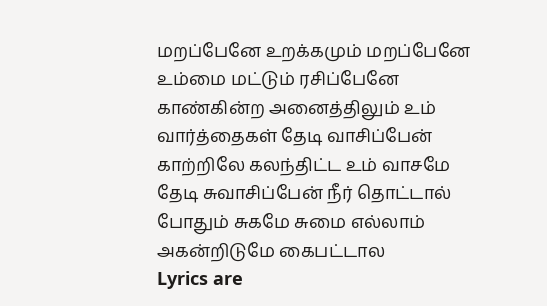மறப்பேனே உறக்கமும் மறப்பேனே உம்மை மட்டும் ரசிப்பேனே காண்கின்ற அனைத்திலும் உம் வார்த்தைகள் தேடி வாசிப்பேன் காற்றிலே கலந்திட்ட உம் வாசமே தேடி சுவாசிப்பேன் நீர் தொட்டால் போதும் சுகமே சுமை எல்லாம் அகன்றிடுமே கைபட்டால
Lyrics are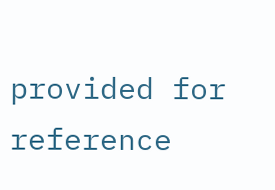provided for reference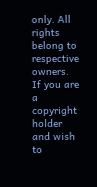only. All rights belong to respective owners. If you are a copyright holder and wish to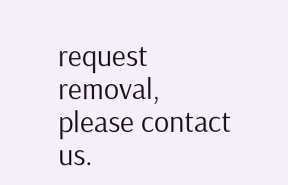request removal, please contact us.